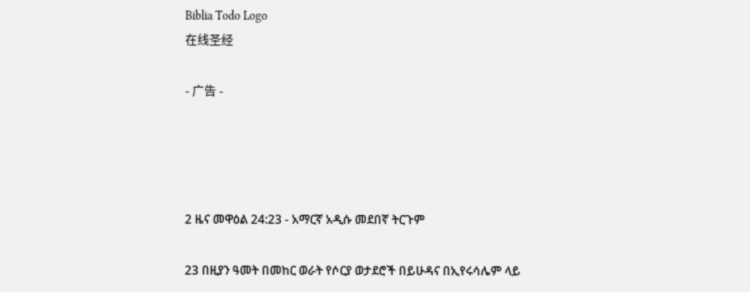Biblia Todo Logo
在线圣经

- 广告 -




2 ዜና መዋዕል 24:23 - አማርኛ አዲሱ መደበኛ ትርጉም

23 በዚያን ዓመት በመከር ወራት የሶርያ ወታደሮች በይሁዳና በኢየሩሳሌም ላይ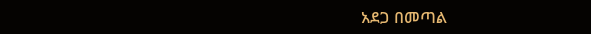አደጋ በመጣል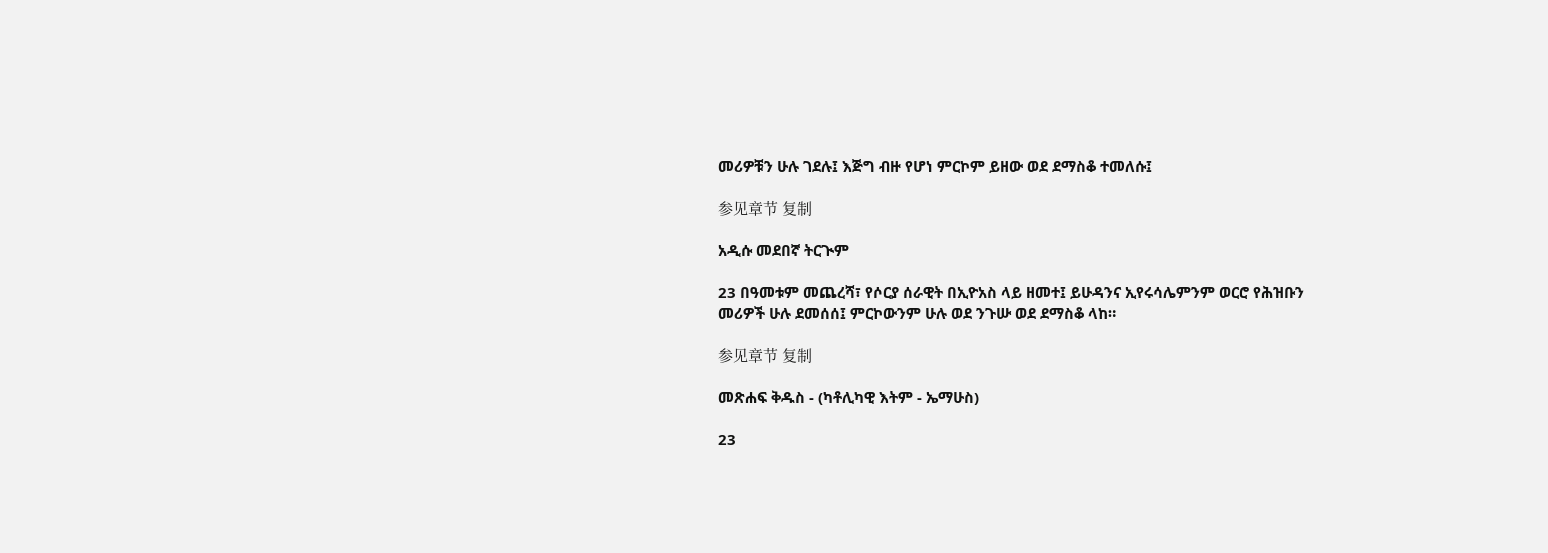መሪዎቹን ሁሉ ገደሉ፤ እጅግ ብዙ የሆነ ምርኮም ይዘው ወደ ደማስቆ ተመለሱ፤

参见章节 复制

አዲሱ መደበኛ ትርጒም

23 በዓመቱም መጨረሻ፣ የሶርያ ሰራዊት በኢዮአስ ላይ ዘመተ፤ ይሁዳንና ኢየሩሳሌምንም ወርሮ የሕዝቡን መሪዎች ሁሉ ደመሰሰ፤ ምርኮውንም ሁሉ ወደ ንጉሡ ወደ ደማስቆ ላከ።

参见章节 复制

መጽሐፍ ቅዱስ - (ካቶሊካዊ እትም - ኤማሁስ)

23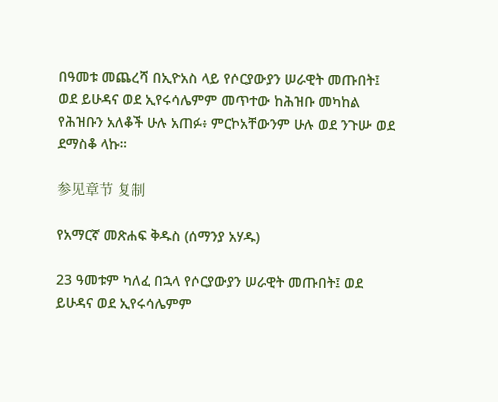በዓመቱ መጨረሻ በኢዮአስ ላይ የሶርያውያን ሠራዊት መጡበት፤ ወደ ይሁዳና ወደ ኢየሩሳሌምም መጥተው ከሕዝቡ መካከል የሕዝቡን አለቆች ሁሉ አጠፉ፥ ምርኮአቸውንም ሁሉ ወደ ንጉሡ ወደ ደማስቆ ላኩ።

参见章节 复制

የአማርኛ መጽሐፍ ቅዱስ (ሰማንያ አሃዱ)

23 ዓመቱም ካለፈ በኋላ የሶርያውያን ሠራዊት መጡበት፤ ወደ ይሁዳና ወደ ኢየሩሳሌምም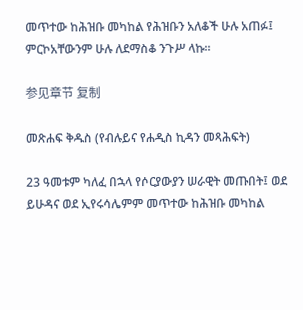መጥተው ከሕዝቡ መካከል የሕዝቡን አለቆች ሁሉ አጠፉ፤ ምርኮአቸውንም ሁሉ ለደማስቆ ንጉሥ ላኩ።

参见章节 复制

መጽሐፍ ቅዱስ (የብሉይና የሐዲስ ኪዳን መጻሕፍት)

23 ዓመቱም ካለፈ በኋላ የሶርያውያን ሠራዊት መጡበት፤ ወደ ይሁዳና ወደ ኢየሩሳሌምም መጥተው ከሕዝቡ መካከል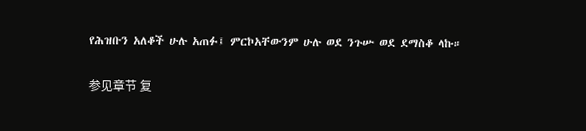የሕዝቡን አለቆች ሁሉ አጠፉ፤ ምርኮአቸውንም ሁሉ ወደ ንጉሡ ወደ ደማስቆ ላኩ።

参见章节 复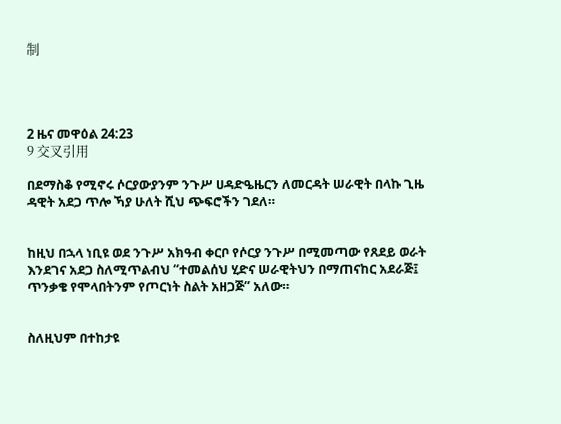制




2 ዜና መዋዕል 24:23
9 交叉引用

በደማስቆ የሚኖሩ ሶርያውያንም ንጉሥ ሀዳድዔዜርን ለመርዳት ሠራዊት በላኩ ጊዜ ዳዊት አደጋ ጥሎ ኻያ ሁለት ሺህ ጭፍሮችን ገደለ።


ከዚህ በኋላ ነቢዩ ወደ ንጉሥ አክዓብ ቀርቦ የሶርያ ንጉሥ በሚመጣው የጸደይ ወራት እንደገና አደጋ ስለሚጥልብህ “ተመልሰህ ሂድና ሠራዊትህን በማጠናከር አደራጅ፤ ጥንቃቄ የሞላበትንም የጦርነት ስልት አዘጋጅ” አለው።


ስለዚህም በተከታዩ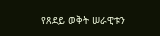የጸደይ ወቅት ሠራዊቱን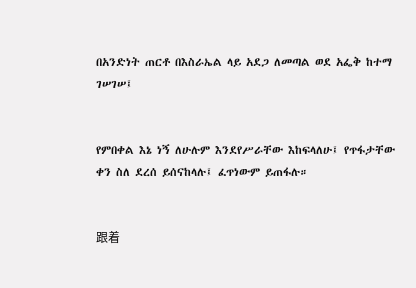በአንድነት ጠርቶ በእስራኤል ላይ አደጋ ለመጣል ወደ አፌቅ ከተማ ገሠገሠ፤


የምበቀል እኔ ነኝ ለሁሉም እንደየሥራቸው እከፍላለሁ፤ የጥፋታቸው ቀን ስለ ደረሰ ይሰናከላሉ፤ ፈጥነውም ይጠፋሉ።


跟着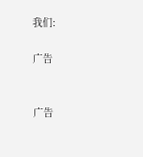我们:

广告


广告